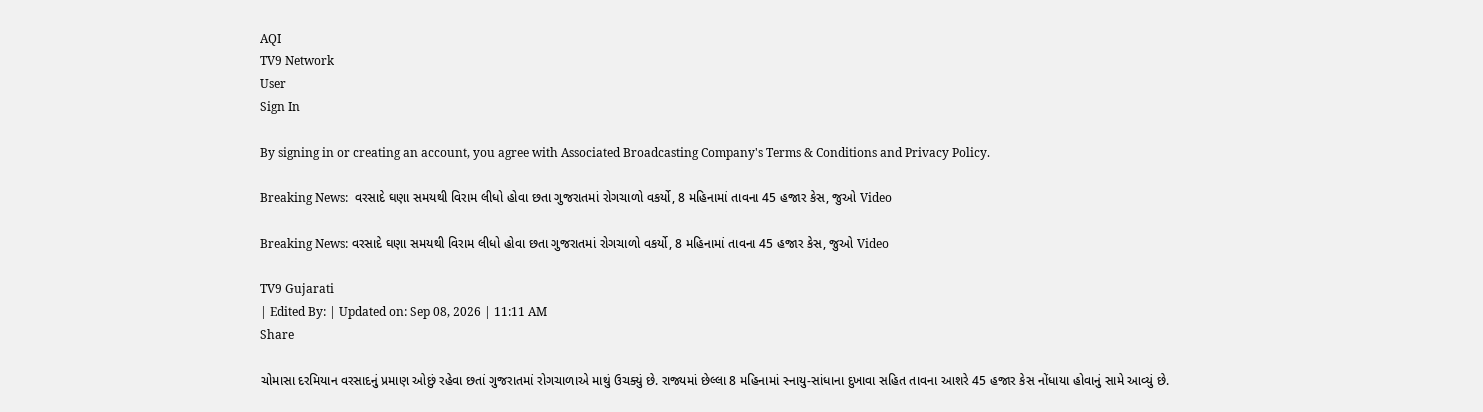AQI
TV9 Network
User
Sign In

By signing in or creating an account, you agree with Associated Broadcasting Company's Terms & Conditions and Privacy Policy.

Breaking News:  વરસાદે ઘણા સમયથી વિરામ લીધો હોવા છતા ગુજરાતમાં રોગચાળો વકર્યો, 8 મહિનામાં તાવના 45 હજાર કેસ, જુઓ Video

Breaking News: વરસાદે ઘણા સમયથી વિરામ લીધો હોવા છતા ગુજરાતમાં રોગચાળો વકર્યો, 8 મહિનામાં તાવના 45 હજાર કેસ, જુઓ Video

TV9 Gujarati
| Edited By: | Updated on: Sep 08, 2026 | 11:11 AM
Share

ચોમાસા દરમિયાન વરસાદનું પ્રમાણ ઓછું રહેવા છતાં ગુજરાતમાં રોગચાળાએ માથું ઉચક્યું છે. રાજ્યમાં છેલ્લા 8 મહિનામાં સ્નાયુ-સાંધાના દુખાવા સહિત તાવના આશરે 45 હજાર કેસ નોંધાયા હોવાનું સામે આવ્યું છે.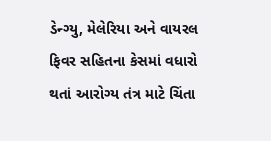ડેન્ગ્યુ, મેલેરિયા અને વાયરલ ફિવર સહિતના કેસમાં વધારો થતાં આરોગ્ય તંત્ર માટે ચિંતા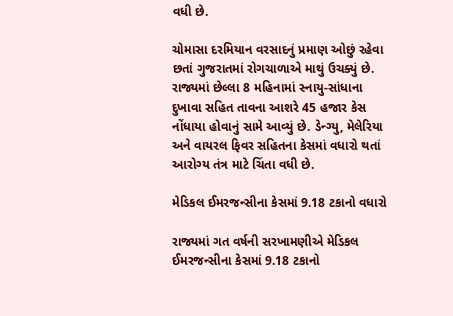વધી છે.

ચોમાસા દરમિયાન વરસાદનું પ્રમાણ ઓછું રહેવા છતાં ગુજરાતમાં રોગચાળાએ માથું ઉચક્યું છે. રાજ્યમાં છેલ્લા 8 મહિનામાં સ્નાયુ-સાંધાના દુખાવા સહિત તાવના આશરે 45 હજાર કેસ નોંધાયા હોવાનું સામે આવ્યું છે. ડેન્ગ્યુ, મેલેરિયા અને વાયરલ ફિવર સહિતના કેસમાં વધારો થતાં આરોગ્ય તંત્ર માટે ચિંતા વધી છે.

મેડિકલ ઈમરજન્સીના કેસમાં 9.18 ટકાનો વધારો

રાજ્યમાં ગત વર્ષની સરખામણીએ મેડિકલ ઈમરજન્સીના કેસમાં 9.18 ટકાનો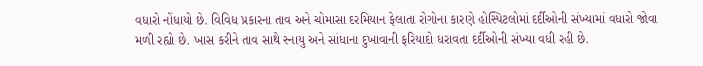વધારો નોંધાયો છે. વિવિધ પ્રકારના તાવ અને ચોમાસા દરમિયાન ફેલાતા રોગોના કારણે હોસ્પિટલોમાં દર્દીઓની સંખ્યામાં વધારો જોવા મળી રહ્યો છે. ખાસ કરીને તાવ સાથે સ્નાયુ અને સાંધાના દુખાવાની ફરિયાદો ધરાવતા દર્દીઓની સંખ્યા વધી રહી છે.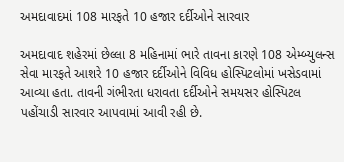અમદાવાદમાં 108 મારફતે 10 હજાર દર્દીઓને સારવાર

અમદાવાદ શહેરમાં છેલ્લા 8 મહિનામાં ભારે તાવના કારણે 108 એમ્બ્યુલન્સ સેવા મારફતે આશરે 10 હજાર દર્દીઓને વિવિધ હોસ્પિટલોમાં ખસેડવામાં આવ્યા હતા. તાવની ગંભીરતા ધરાવતા દર્દીઓને સમયસર હોસ્પિટલ પહોંચાડી સારવાર આપવામાં આવી રહી છે.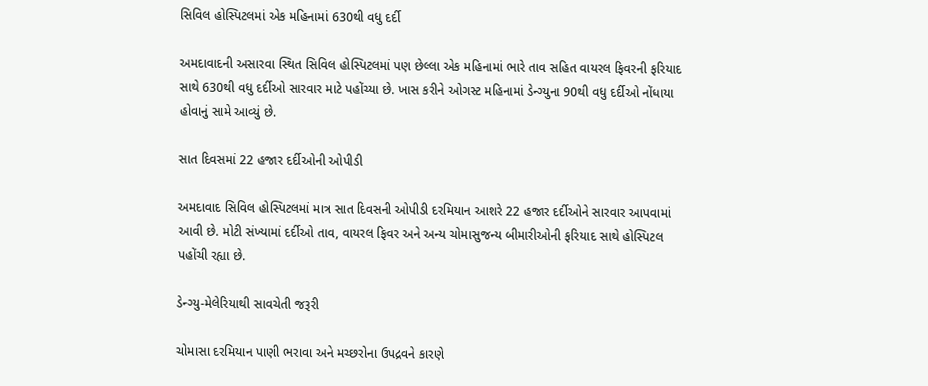સિવિલ હોસ્પિટલમાં એક મહિનામાં 630થી વધુ દર્દી

અમદાવાદની અસારવા સ્થિત સિવિલ હોસ્પિટલમાં પણ છેલ્લા એક મહિનામાં ભારે તાવ સહિત વાયરલ ફિવરની ફરિયાદ સાથે 630થી વધુ દર્દીઓ સારવાર માટે પહોંચ્યા છે. ખાસ કરીને ઓગસ્ટ મહિનામાં ડેન્ગ્યુના 90થી વધુ દર્દીઓ નોંધાયા હોવાનું સામે આવ્યું છે.

સાત દિવસમાં 22 હજાર દર્દીઓની ઓપીડી

અમદાવાદ સિવિલ હોસ્પિટલમાં માત્ર સાત દિવસની ઓપીડી દરમિયાન આશરે 22 હજાર દર્દીઓને સારવાર આપવામાં આવી છે. મોટી સંખ્યામાં દર્દીઓ તાવ, વાયરલ ફિવર અને અન્ય ચોમાસુજન્ય બીમારીઓની ફરિયાદ સાથે હોસ્પિટલ પહોંચી રહ્યા છે.

ડેન્ગ્યુ-મેલેરિયાથી સાવચેતી જરૂરી

ચોમાસા દરમિયાન પાણી ભરાવા અને મચ્છરોના ઉપદ્રવને કારણે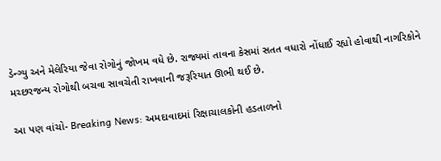ડેન્ગ્યુ અને મેલેરિયા જેવા રોગોનું જોખમ વધે છે. રાજ્યમાં તાવના કેસમાં સતત વધારો નોંધાઈ રહ્યો હોવાથી નાગરિકોને મચ્છરજન્ય રોગોથી બચવા સાવચેતી રાખવાની જરૂરિયાત ઊભી થઈ છે.

આ પણ વાંચો- Breaking News: અમદાવાદમાં રિક્ષાચાલકોની હડતાળનો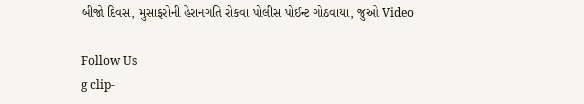બીજો દિવસ, મુસાફરોની હેરાનગતિ રોકવા પોલીસ પોઈન્ટ ગોઠવાયા, જુઓ Video

Follow Us
g clip-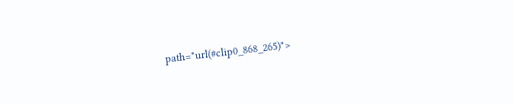path="url(#clip0_868_265)">